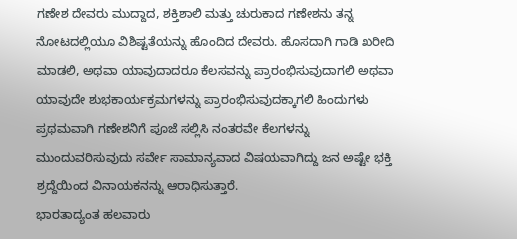ಗಣೇಶ ದೇವರು ಮುದ್ದಾದ, ಶಕ್ತಿಶಾಲಿ ಮತ್ತು ಚುರುಕಾದ ಗಣೇಶನು ತನ್ನ ನೋಟದಲ್ಲಿಯೂ ವಿಶಿಷ್ಟತೆಯನ್ನು ಹೊಂದಿದ ದೇವರು. ಹೊಸದಾಗಿ ಗಾಡಿ ಖರೀದಿ ಮಾಡಲಿ, ಅಥವಾ ಯಾವುದಾದರೂ ಕೆಲಸವನ್ನು ಪ್ರಾರಂಭಿಸುವುದಾಗಲಿ ಅಥವಾ ಯಾವುದೇ ಶುಭಕಾರ್ಯಕ್ರಮಗಳನ್ನು ಪ್ರಾರಂಭಿಸುವುದಕ್ಕಾಗಲಿ ಹಿಂದುಗಳು ಪ್ರಥಮವಾಗಿ ಗಣೇಶನಿಗೆ ಪೂಜೆ ಸಲ್ಲಿಸಿ ನಂತರವೇ ಕೆಲಗಳನ್ನು ಮುಂದುವರಿಸುವುದು ಸರ್ವೇ ಸಾಮಾನ್ಯವಾದ ವಿಷಯವಾಗಿದ್ದು ಜನ ಅಷ್ಟೇ ಭಕ್ತಿ ಶ್ರದ್ದೆಯಿಂದ ವಿನಾಯಕನನ್ನು ಆರಾಧಿಸುತ್ತಾರೆ.
ಭಾರತಾದ್ಯಂತ ಹಲವಾರು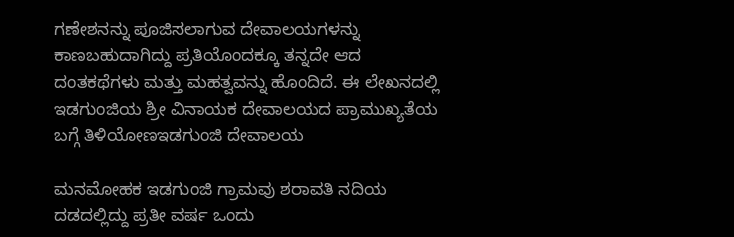ಗಣೇಶನನ್ನು ಪೂಜಿಸಲಾಗುವ ದೇವಾಲಯಗಳನ್ನು ಕಾಣಬಹುದಾಗಿದ್ದು ಪ್ರತಿಯೊಂದಕ್ಕೂ ತನ್ನದೇ ಆದ ದಂತಕಥೆಗಳು ಮತ್ತು ಮಹತ್ವವನ್ನು ಹೊಂದಿದೆ. ಈ ಲೇಖನದಲ್ಲಿ ಇಡಗುಂಜಿಯ ಶ್ರೀ ವಿನಾಯಕ ದೇವಾಲಯದ ಪ್ರಾಮುಖ್ಯತೆಯ ಬಗ್ಗೆ ತಿಳಿಯೋಣಇಡಗುಂಜಿ ದೇವಾಲಯ

ಮನಮೋಹಕ ಇಡಗುಂಜಿ ಗ್ರಾಮವು ಶರಾವತಿ ನದಿಯ ದಡದಲ್ಲಿದ್ದು ಪ್ರತೀ ವರ್ಷ ಒಂದು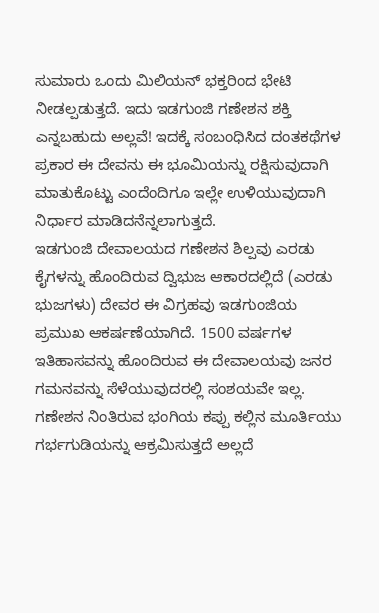ಸುಮಾರು ಒಂದು ಮಿಲಿಯನ್ ಭಕ್ತರಿಂದ ಭೇಟಿ ನೀಡಲ್ಪಡುತ್ತದೆ. ಇದು ಇಡಗುಂಜಿ ಗಣೇಶನ ಶಕ್ತಿ ಎನ್ನಬಹುದು ಅಲ್ಲವೆ! ಇದಕ್ಕೆ ಸಂಬಂಧಿಸಿದ ದಂತಕಥೆಗಳ ಪ್ರಕಾರ ಈ ದೇವನು ಈ ಭೂಮಿಯನ್ನು ರಕ್ಷಿಸುವುದಾಗಿ ಮಾತುಕೊಟ್ಟು ಎಂದೆಂದಿಗೂ ಇಲ್ಲೇ ಉಳಿಯುವುದಾಗಿ ನಿರ್ಧಾರ ಮಾಡಿದನೆನ್ನಲಾಗುತ್ತದೆ.
ಇಡಗುಂಜಿ ದೇವಾಲಯದ ಗಣೇಶನ ಶಿಲ್ಪವು ಎರಡು ಕೈಗಳನ್ನು ಹೊಂದಿರುವ ದ್ವಿಭುಜ ಆಕಾರದಲ್ಲಿದೆ (ಎರಡು ಭುಜಗಳು) ದೇವರ ಈ ವಿಗ್ರಹವು ಇಡಗುಂಜಿಯ ಪ್ರಮುಖ ಆಕರ್ಷಣೆಯಾಗಿದೆ. 1500 ವರ್ಷಗಳ ಇತಿಹಾಸವನ್ನು ಹೊಂದಿರುವ ಈ ದೇವಾಲಯವು ಜನರ ಗಮನವನ್ನು ಸೆಳೆಯುವುದರಲ್ಲಿ ಸಂಶಯವೇ ಇಲ್ಲ. ಗಣೇಶನ ನಿಂತಿರುವ ಭಂಗಿಯ ಕಪ್ಪು ಕಲ್ಲಿನ ಮೂರ್ತಿಯು ಗರ್ಭಗುಡಿಯನ್ನು ಆಕ್ರಮಿಸುತ್ತದೆ ಅಲ್ಲದೆ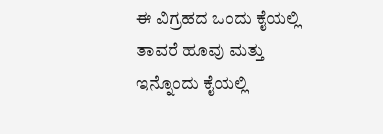ಈ ವಿಗ್ರಹದ ಒಂದು ಕೈಯಲ್ಲಿ ತಾವರೆ ಹೂವು ಮತ್ತು ಇನ್ನೊಂದು ಕೈಯಲ್ಲಿ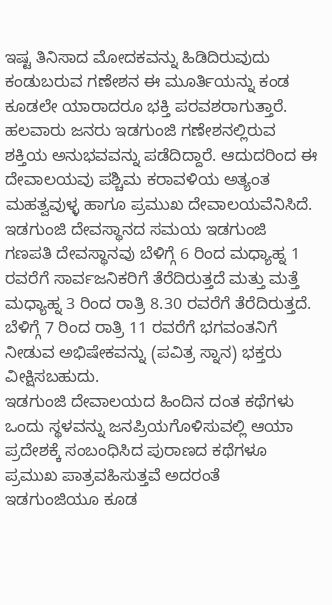ಇಷ್ಟ ತಿನಿಸಾದ ಮೋದಕವನ್ನು ಹಿಡಿದಿರುವುದು ಕಂಡುಬರುವ ಗಣೇಶನ ಈ ಮೂರ್ತಿಯನ್ನು ಕಂಡ ಕೂಡಲೇ ಯಾರಾದರೂ ಭಕ್ತಿ ಪರವಶರಾಗುತ್ತಾರೆ. ಹಲವಾರು ಜನರು ಇಡಗುಂಜಿ ಗಣೇಶನಲ್ಲಿರುವ ಶಕ್ತಿಯ ಅನುಭವವನ್ನು ಪಡೆದಿದ್ದಾರೆ. ಆದುದರಿಂದ ಈ ದೇವಾಲಯವು ಪಶ್ಚಿಮ ಕರಾವಳಿಯ ಅತ್ಯಂತ ಮಹತ್ವವುಳ್ಳ ಹಾಗೂ ಪ್ರಮುಖ ದೇವಾಲಯವೆನಿಸಿದೆ.
ಇಡಗುಂಜಿ ದೇವಸ್ಥಾನದ ಸಮಯ ಇಡಗುಂಜಿ ಗಣಪತಿ ದೇವಸ್ಥಾನವು ಬೆಳಿಗ್ಗೆ 6 ರಿಂದ ಮಧ್ಯಾಹ್ನ 1 ರವರೆಗೆ ಸಾರ್ವಜನಿಕರಿಗೆ ತೆರೆದಿರುತ್ತದೆ ಮತ್ತು ಮತ್ತೆ ಮಧ್ಯಾಹ್ನ 3 ರಿಂದ ರಾತ್ರಿ 8.30 ರವರೆಗೆ ತೆರೆದಿರುತ್ತದೆ. ಬೆಳಿಗ್ಗೆ 7 ರಿಂದ ರಾತ್ರಿ 11 ರವರೆಗೆ ಭಗವಂತನಿಗೆ ನೀಡುವ ಅಭಿಷೇಕವನ್ನು (ಪವಿತ್ರ ಸ್ನಾನ) ಭಕ್ತರು ವೀಕ್ಷಿಸಬಹುದು.
ಇಡಗುಂಜಿ ದೇವಾಲಯದ ಹಿಂದಿನ ದಂತ ಕಥೆಗಳು
ಒಂದು ಸ್ಥಳವನ್ನು ಜನಪ್ರಿಯಗೊಳಿಸುವಲ್ಲಿ ಆಯಾ ಪ್ರದೇಶಕ್ಕೆ ಸಂಬಂಧಿಸಿದ ಪುರಾಣದ ಕಥೆಗಳೂ ಪ್ರಮುಖ ಪಾತ್ರವಹಿಸುತ್ತವೆ ಅದರಂತೆ ಇಡಗುಂಜಿಯೂ ಕೂಡ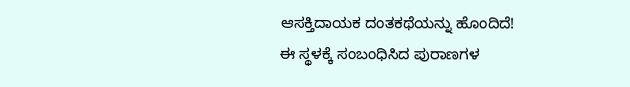ಆಸಕ್ತಿದಾಯಕ ದಂತಕಥೆಯನ್ನು ಹೊಂದಿದೆ!
ಈ ಸ್ಥಳಕ್ಕೆ ಸಂಬಂಧಿಸಿದ ಪುರಾಣಗಳ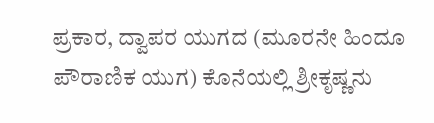ಪ್ರಕಾರ, ದ್ವಾಪರ ಯುಗದ (ಮೂರನೇ ಹಿಂದೂ ಪೌರಾಣಿಕ ಯುಗ) ಕೊನೆಯಲ್ಲಿ ಶ್ರೀಕೃಷ್ಣನು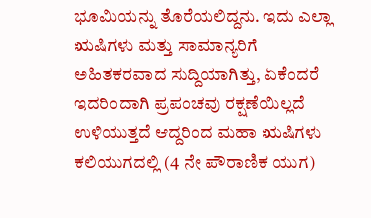ಭೂಮಿಯನ್ನು ತೊರೆಯಲಿದ್ದನು. ಇದು ಎಲ್ಲಾ ಋಷಿಗಳು ಮತ್ತು ಸಾಮಾನ್ಯರಿಗೆ ಅಹಿತಕರವಾದ ಸುದ್ದಿಯಾಗಿತ್ತು, ಏಕೆಂದರೆ ಇದರಿಂದಾಗಿ ಪ್ರಪಂಚವು ರಕ್ಷಣೆಯಿಲ್ಲದೆ ಉಳಿಯುತ್ತದೆ ಆದ್ದರಿಂದ ಮಹಾ ಋಷಿಗಳು ಕಲಿಯುಗದಲ್ಲಿ (4 ನೇ ಪೌರಾಣಿಕ ಯುಗ)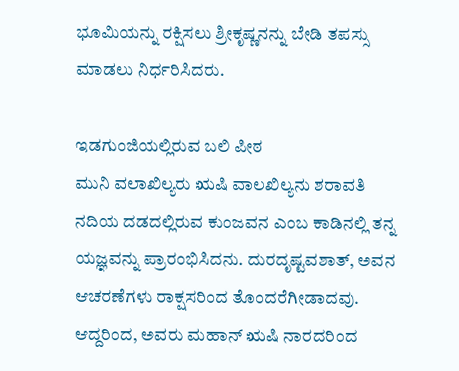ಭೂಮಿಯನ್ನು ರಕ್ಷಿಸಲು ಶ್ರೀಕೃಷ್ಣನನ್ನು ಬೇಡಿ ತಪಸ್ಸು ಮಾಡಲು ನಿರ್ಧರಿಸಿದರು.

ಇಡಗುಂಜಿಯಲ್ಲಿರುವ ಬಲಿ ಪೀಠ
ಮುನಿ ವಲಾಖಿಲ್ಯರು ಋಷಿ ವಾಲಖಿಲ್ಯನು ಶರಾವತಿ ನದಿಯ ದಡದಲ್ಲಿರುವ ಕುಂಜವನ ಎಂಬ ಕಾಡಿನಲ್ಲಿ ತನ್ನ ಯಜ್ಞವನ್ನು ಪ್ರಾರಂಭಿಸಿದನು. ದುರದೃಷ್ಟವಶಾತ್, ಅವನ ಆಚರಣೆಗಳು ರಾಕ್ಷಸರಿಂದ ತೊಂದರೆಗೀಡಾದವು. ಆದ್ದರಿಂದ, ಅವರು ಮಹಾನ್ ಋಷಿ ನಾರದರಿಂದ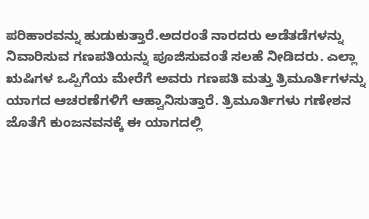ಪರಿಹಾರವನ್ನು ಹುಡುಕುತ್ತಾರೆ.ಅದರಂತೆ ನಾರದರು ಅಡೆತಡೆಗಳನ್ನು ನಿವಾರಿಸುವ ಗಣಪತಿಯನ್ನು ಪೂಜಿಸುವಂತೆ ಸಲಹೆ ನೀಡಿದರು. ಎಲ್ಲಾ ಋಷಿಗಳ ಒಪ್ಪಿಗೆಯ ಮೇರೆಗೆ ಅವರು ಗಣಪತಿ ಮತ್ತು ತ್ರಿಮೂರ್ತಿಗಳನ್ನು ಯಾಗದ ಆಚರಣೆಗಳಿಗೆ ಆಹ್ವಾನಿಸುತ್ತಾರೆ. ತ್ರಿಮೂರ್ತಿಗಳು ಗಣೇಶನ ಜೊತೆಗೆ ಕುಂಜನವನಕ್ಕೆ ಈ ಯಾಗದಲ್ಲಿ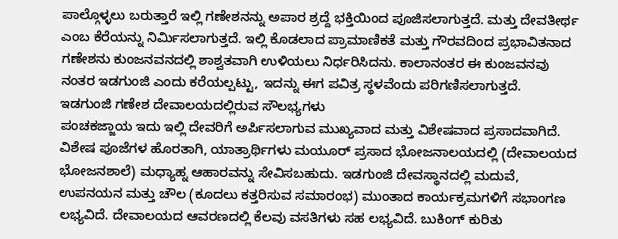ಪಾಲ್ಗೊಳ್ಳಲು ಬರುತ್ತಾರೆ ಇಲ್ಲಿ ಗಣೇಶನನ್ನು ಅಪಾರ ಶ್ರದ್ದೆ ಭಕ್ತಿಯಿಂದ ಪೂಜಿಸಲಾಗುತ್ತದೆ. ಮತ್ತು ದೇವತೀರ್ಥ ಎಂಬ ಕೆರೆಯನ್ನು ನಿರ್ಮಿಸಲಾಗುತ್ತದೆ. ಇಲ್ಲಿ ಕೊಡಲಾದ ಪ್ರಾಮಾಣಿಕತೆ ಮತ್ತು ಗೌರವದಿಂದ ಪ್ರಭಾವಿತನಾದ ಗಣೇಶನು ಕುಂಜನವನದಲ್ಲಿ ಶಾಶ್ವತವಾಗಿ ಉಳಿಯಲು ನಿರ್ಧರಿಸಿದನು. ಕಾಲಾನಂತರ ಈ ಕುಂಜವನವು ನಂತರ ಇಡಗುಂಜಿ ಎಂದು ಕರೆಯಲ್ಪಟ್ಟು, ಇದನ್ನು ಈಗ ಪವಿತ್ರ ಸ್ಥಳವೆಂದು ಪರಿಗಣಿಸಲಾಗುತ್ತದೆ.
ಇಡಗುಂಜಿ ಗಣೇಶ ದೇವಾಲಯದಲ್ಲಿರುವ ಸೌಲಭ್ಯಗಳು
ಪಂಚಕಜ್ಜಾಯ ಇದು ಇಲ್ಲಿ ದೇವರಿಗೆ ಅರ್ಪಿಸಲಾಗುವ ಮುಖ್ಯವಾದ ಮತ್ತು ವಿಶೇಷವಾದ ಪ್ರಸಾದವಾಗಿದೆ. ವಿಶೇಷ ಪೂಜೆಗಳ ಹೊರತಾಗಿ, ಯಾತ್ರಾರ್ಥಿಗಳು ಮಯೂರ್ ಪ್ರಸಾದ ಭೋಜನಾಲಯದಲ್ಲಿ (ದೇವಾಲಯದ ಭೋಜನಶಾಲೆ) ಮಧ್ಯಾಹ್ನ ಆಹಾರವನ್ನು ಸೇವಿಸಬಹುದು. ಇಡಗುಂಜಿ ದೇವಸ್ಥಾನದಲ್ಲಿ ಮದುವೆ, ಉಪನಯನ ಮತ್ತು ಚೌಲ (ಕೂದಲು ಕತ್ತರಿಸುವ ಸಮಾರಂಭ) ಮುಂತಾದ ಕಾರ್ಯಕ್ರಮಗಳಿಗೆ ಸಭಾಂಗಣ ಲಭ್ಯವಿದೆ. ದೇವಾಲಯದ ಆವರಣದಲ್ಲಿ ಕೆಲವು ವಸತಿಗಳು ಸಹ ಲಭ್ಯವಿದೆ. ಬುಕಿಂಗ್ ಕುರಿತು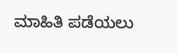ಮಾಹಿತಿ ಪಡೆಯಲು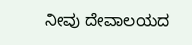ನೀವು ದೇವಾಲಯದ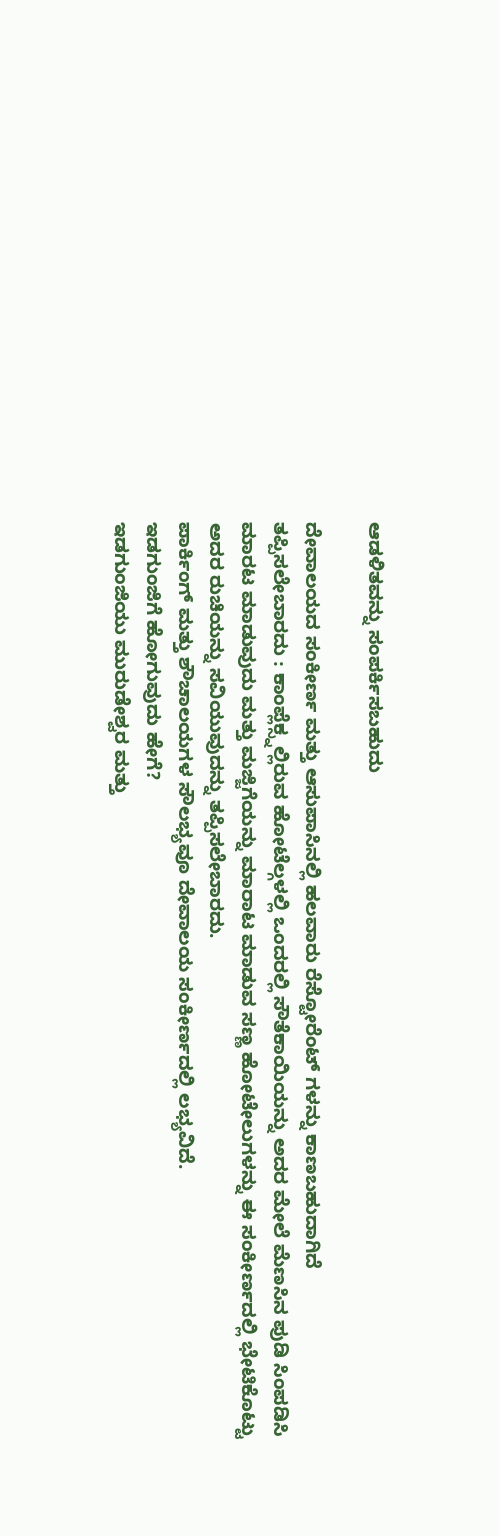ಆಡಳಿತವನ್ನು ಸಂಪರ್ಕಿಸಬಹುದು

ದೇವಾಲಯದ ಸಂಕೀರ್ಣ ಮತ್ತು ಆಸುಪಾಸಿನಲ್ಲಿ ಹಲವಾರು ರೆಸ್ಟೋರೆಂಟ್ ಗಳನ್ನು ಕಾಣಬಹುದಾಗಿದೆ
ತಪ್ಪಿಸಲೇಬಾರದು : ಕಾಂಪ್ಲೆಕ್ಸ್ನಲ್ಲಿರುವ ಹೋಟೆಲ್ಗಳಲ್ಲಿ ಒಂದರಲ್ಲಿ ಸೌತೆಕಾಯಿಯನ್ನು ಅದರ ಮೇಲೆ ಮೆಣಸಿನ ಪುಡಿ ಸಿಂಪಡಿಸಿ ಮಾರಟ ಮಾಡುವುದು ಮತ್ತು ಮಜ್ಜಿಗೆಯನ್ನು ಮಾರಾಟ ಮಾಡುವ ಸಣ್ಣ ಹೋಟೇಲುಗಳನ್ನು ಈ ಸಂಕೀರ್ಣದಲ್ಲಿ ಭೇಟಿಕೊಟ್ಟು ಅದರ ರುಚಿಯನ್ನು ಸವಿಯುವುದನ್ನು ತಪ್ಪಿಸಲೇಬಾರದು.
ಪಾರ್ಕಿಂಗ್ ಮತ್ತು ಶೌಚಾಲಯಗಳ ಸೌಲಭ್ಯವೂ ದೇವಾಲಯ ಸಂಕೀರ್ಣದಲ್ಲಿ ಲಭ್ಯವಿದೆ.
ಇಡಗುಂಜಿಗೆ ಹೋಗುವುದು ಹೇಗೆ?
ಇಡಗುಂಜಿಯು ಮುರುಡೇಶ್ವರ ಮತ್ತು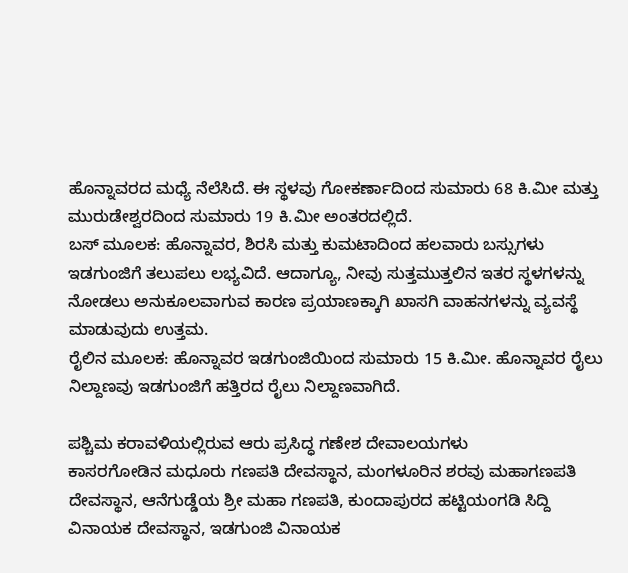ಹೊನ್ನಾವರದ ಮಧ್ಯೆ ನೆಲೆಸಿದೆ. ಈ ಸ್ಥಳವು ಗೋಕರ್ಣಾದಿಂದ ಸುಮಾರು 68 ಕಿ.ಮೀ ಮತ್ತು ಮುರುಡೇಶ್ವರದಿಂದ ಸುಮಾರು 19 ಕಿ.ಮೀ ಅಂತರದಲ್ಲಿದೆ.
ಬಸ್ ಮೂಲಕ: ಹೊನ್ನಾವರ, ಶಿರಸಿ ಮತ್ತು ಕುಮಟಾದಿಂದ ಹಲವಾರು ಬಸ್ಸುಗಳು ಇಡಗುಂಜಿಗೆ ತಲುಪಲು ಲಭ್ಯವಿದೆ. ಆದಾಗ್ಯೂ, ನೀವು ಸುತ್ತಮುತ್ತಲಿನ ಇತರ ಸ್ಥಳಗಳನ್ನು ನೋಡಲು ಅನುಕೂಲವಾಗುವ ಕಾರಣ ಪ್ರಯಾಣಕ್ಕಾಗಿ ಖಾಸಗಿ ವಾಹನಗಳನ್ನು ವ್ಯವಸ್ಥೆ ಮಾಡುವುದು ಉತ್ತಮ.
ರೈಲಿನ ಮೂಲಕ: ಹೊನ್ನಾವರ ಇಡಗುಂಜಿಯಿಂದ ಸುಮಾರು 15 ಕಿ.ಮೀ. ಹೊನ್ನಾವರ ರೈಲು ನಿಲ್ದಾಣವು ಇಡಗುಂಜಿಗೆ ಹತ್ತಿರದ ರೈಲು ನಿಲ್ದಾಣವಾಗಿದೆ.

ಪಶ್ಚಿಮ ಕರಾವಳಿಯಲ್ಲಿರುವ ಆರು ಪ್ರಸಿದ್ಧ ಗಣೇಶ ದೇವಾಲಯಗಳು
ಕಾಸರಗೋಡಿನ ಮಧೂರು ಗಣಪತಿ ದೇವಸ್ಥಾನ, ಮಂಗಳೂರಿನ ಶರವು ಮಹಾಗಣಪತಿ ದೇವಸ್ಥಾನ, ಆನೆಗುಡ್ಡೆಯ ಶ್ರೀ ಮಹಾ ಗಣಪತಿ, ಕುಂದಾಪುರದ ಹಟ್ಟಿಯಂಗಡಿ ಸಿದ್ದಿ ವಿನಾಯಕ ದೇವಸ್ಥಾನ, ಇಡಗುಂಜಿ ವಿನಾಯಕ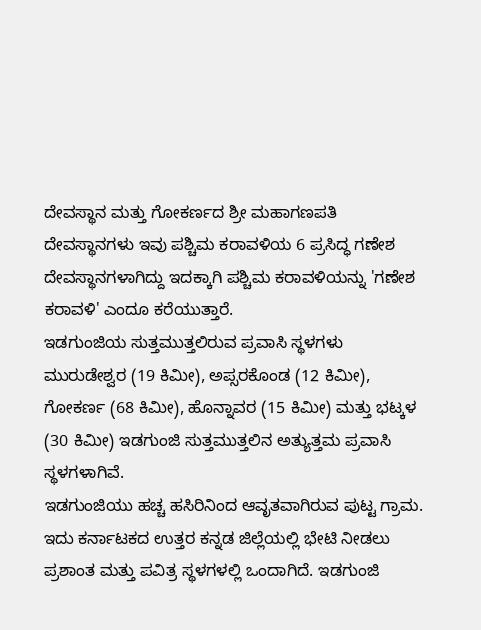ದೇವಸ್ಥಾನ ಮತ್ತು ಗೋಕರ್ಣದ ಶ್ರೀ ಮಹಾಗಣಪತಿ ದೇವಸ್ಥಾನಗಳು ಇವು ಪಶ್ಚಿಮ ಕರಾವಳಿಯ 6 ಪ್ರಸಿದ್ಧ ಗಣೇಶ ದೇವಸ್ಥಾನಗಳಾಗಿದ್ದು ಇದಕ್ಕಾಗಿ ಪಶ್ಚಿಮ ಕರಾವಳಿಯನ್ನು 'ಗಣೇಶ ಕರಾವಳಿ' ಎಂದೂ ಕರೆಯುತ್ತಾರೆ.
ಇಡಗುಂಜಿಯ ಸುತ್ತಮುತ್ತಲಿರುವ ಪ್ರವಾಸಿ ಸ್ಥಳಗಳು
ಮುರುಡೇಶ್ವರ (19 ಕಿಮೀ), ಅಪ್ಸರಕೊಂಡ (12 ಕಿಮೀ), ಗೋಕರ್ಣ (68 ಕಿಮೀ), ಹೊನ್ನಾವರ (15 ಕಿಮೀ) ಮತ್ತು ಭಟ್ಕಳ (30 ಕಿಮೀ) ಇಡಗುಂಜಿ ಸುತ್ತಮುತ್ತಲಿನ ಅತ್ಯುತ್ತಮ ಪ್ರವಾಸಿ ಸ್ಥಳಗಳಾಗಿವೆ.
ಇಡಗುಂಜಿಯು ಹಚ್ಚ ಹಸಿರಿನಿಂದ ಆವೃತವಾಗಿರುವ ಪುಟ್ಟ ಗ್ರಾಮ. ಇದು ಕರ್ನಾಟಕದ ಉತ್ತರ ಕನ್ನಡ ಜಿಲ್ಲೆಯಲ್ಲಿ ಭೇಟಿ ನೀಡಲು ಪ್ರಶಾಂತ ಮತ್ತು ಪವಿತ್ರ ಸ್ಥಳಗಳಲ್ಲಿ ಒಂದಾಗಿದೆ. ಇಡಗುಂಜಿ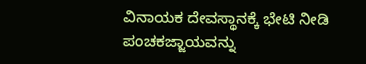ವಿನಾಯಕ ದೇವಸ್ಥಾನಕ್ಕೆ ಭೇಟಿ ನೀಡಿ ಪಂಚಕಜ್ಜಾಯವನ್ನು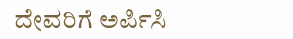ದೇವರಿಗೆ ಅರ್ಪಿಸಿ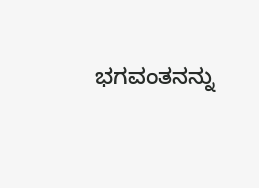ಭಗವಂತನನ್ನು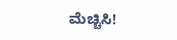ಮೆಚ್ಚಿಸಿ!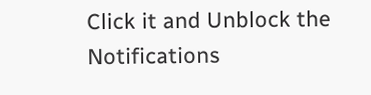Click it and Unblock the Notifications